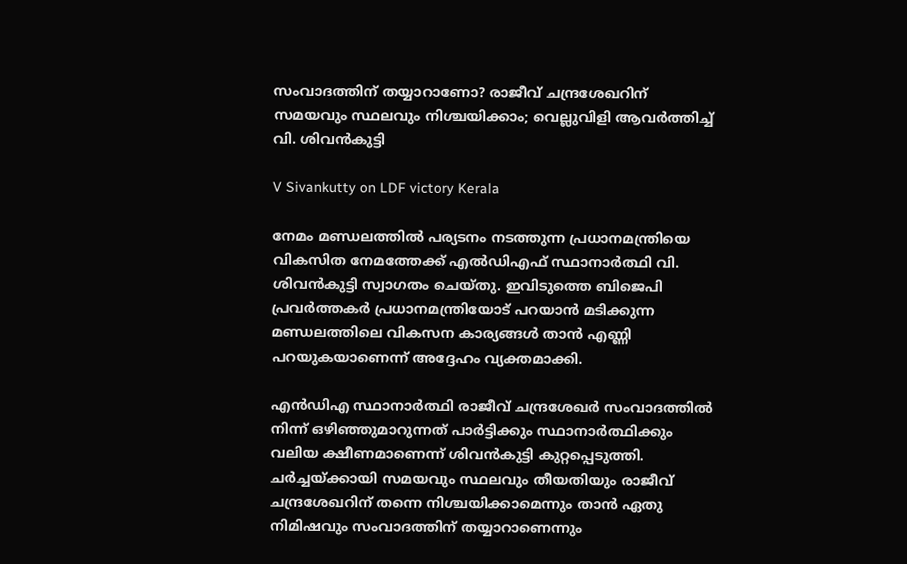സംവാദത്തിന് തയ്യാറാണോ? രാജീവ് ചന്ദ്രശേഖറിന് സമയവും സ്ഥലവും നിശ്ചയിക്കാം; വെല്ലുവിളി ആവർത്തിച്ച് വി. ശിവൻകുട്ടി

V Sivankutty on LDF victory Kerala

നേമം മണ്ഡലത്തിൽ പര്യടനം നടത്തുന്ന പ്രധാനമന്ത്രിയെ വികസിത നേമത്തേക്ക് എൽഡിഎഫ് സ്ഥാനാർത്ഥി വി. ശിവൻകുട്ടി സ്വാഗതം ചെയ്തു. ഇവിടുത്തെ ബിജെപി പ്രവർത്തകർ പ്രധാനമന്ത്രിയോട് പറയാൻ മടിക്കുന്ന മണ്ഡലത്തിലെ വികസന കാര്യങ്ങൾ താൻ എണ്ണി പറയുകയാണെന്ന് അദ്ദേഹം വ്യക്തമാക്കി.

എൻഡിഎ സ്ഥാനാർത്ഥി രാജീവ് ചന്ദ്രശേഖർ സംവാദത്തിൽ നിന്ന് ഒഴിഞ്ഞുമാറുന്നത് പാർട്ടിക്കും സ്ഥാനാർത്ഥിക്കും വലിയ ക്ഷീണമാണെന്ന് ശിവൻകുട്ടി കുറ്റപ്പെടുത്തി. ചർച്ചയ്ക്കായി സമയവും സ്ഥലവും തീയതിയും രാജീവ് ചന്ദ്രശേഖറിന് തന്നെ നിശ്ചയിക്കാമെന്നും താൻ ഏതു നിമിഷവും സംവാദത്തിന് തയ്യാറാണെന്നും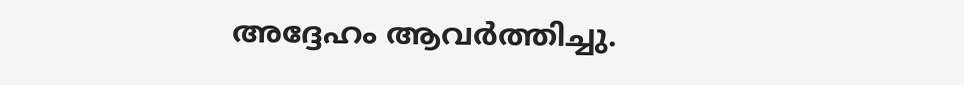അദ്ദേഹം ആവർത്തിച്ചു.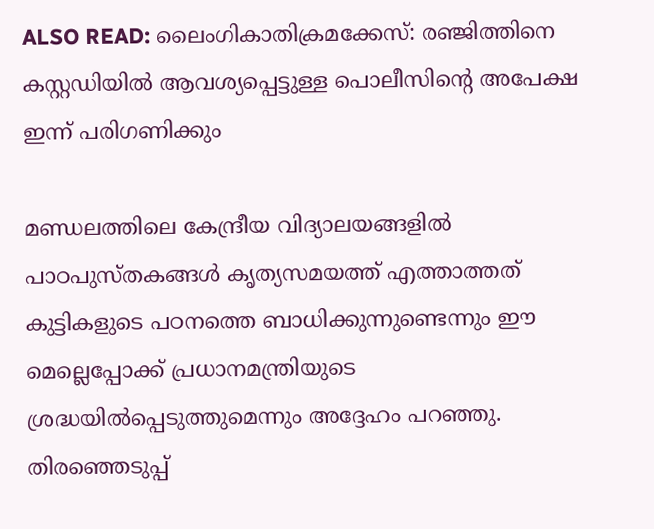ALSO READ: ലൈംഗികാതിക്രമക്കേസ്: രഞ്ജിത്തിനെ കസ്റ്റഡിയില്‍ ആവശ്യപ്പെട്ടുള്ള പൊലീസിന്‍റെ അപേക്ഷ ഇന്ന് പരിഗണിക്കും

മണ്ഡലത്തിലെ കേന്ദ്രീയ വിദ്യാലയങ്ങളിൽ പാഠപുസ്തകങ്ങൾ കൃത്യസമയത്ത് എത്താത്തത് കുട്ടികളുടെ പഠനത്തെ ബാധിക്കുന്നുണ്ടെന്നും ഈ മെല്ലെപ്പോക്ക് പ്രധാനമന്ത്രിയുടെ ശ്രദ്ധയിൽപ്പെടുത്തുമെന്നും അദ്ദേഹം പറഞ്ഞു. തിരഞ്ഞെടുപ്പ്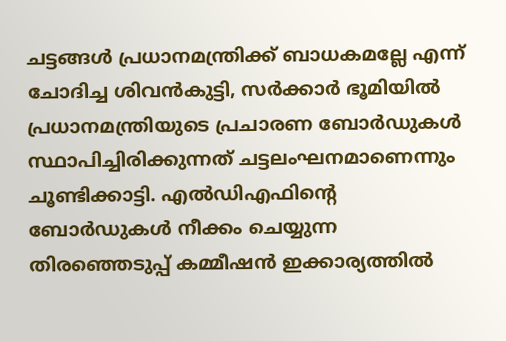ചട്ടങ്ങൾ പ്രധാനമന്ത്രിക്ക് ബാധകമല്ലേ എന്ന് ചോദിച്ച ശിവൻകുട്ടി, സർക്കാർ ഭൂമിയിൽ പ്രധാനമന്ത്രിയുടെ പ്രചാരണ ബോർഡുകൾ സ്ഥാപിച്ചിരിക്കുന്നത് ചട്ടലംഘനമാണെന്നും ചൂണ്ടിക്കാട്ടി. എൽഡിഎഫിന്റെ ബോർഡുകൾ നീക്കം ചെയ്യുന്ന തിരഞ്ഞെടുപ്പ് കമ്മീഷൻ ഇക്കാര്യത്തിൽ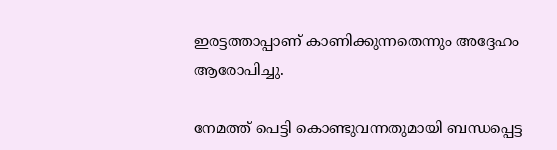ഇരട്ടത്താപ്പാണ് കാണിക്കുന്നതെന്നും അദ്ദേഹം ആരോപിച്ചു.

നേമത്ത് പെട്ടി കൊണ്ടുവന്നതുമായി ബന്ധപ്പെട്ട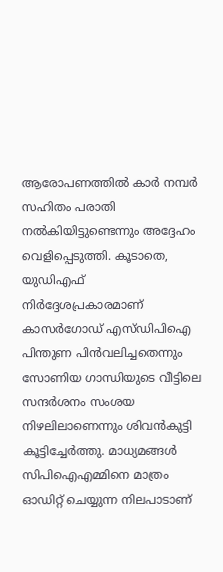ആരോപണത്തിൽ കാർ നമ്പർ സഹിതം പരാതി നൽകിയിട്ടുണ്ടെന്നും അദ്ദേഹം വെളിപ്പെടുത്തി. കൂടാതെ, യുഡിഎഫ് നിർദ്ദേശപ്രകാരമാണ് കാസർഗോഡ് എസ്ഡിപിഐ പിന്തുണ പിൻവലിച്ചതെന്നും സോണിയ ഗാന്ധിയുടെ വീട്ടിലെ സന്ദർശനം സംശയ നിഴലിലാണെന്നും ശിവൻകുട്ടി കൂട്ടിച്ചേർത്തു. മാധ്യമങ്ങൾ സിപിഐഎമ്മിനെ മാത്രം ഓഡിറ്റ് ചെയ്യുന്ന നിലപാടാണ്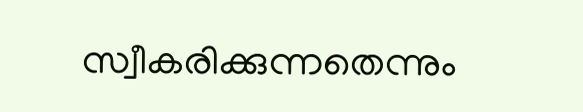സ്വീകരിക്കുന്നതെന്നും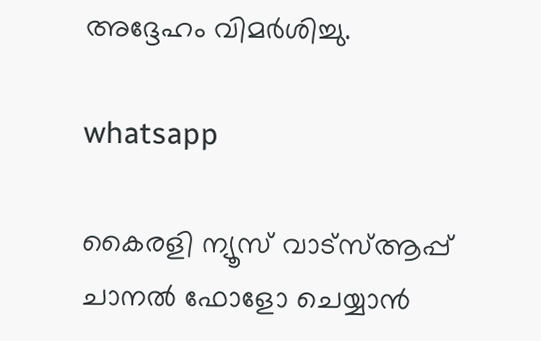അദ്ദേഹം വിമർശിച്ചു.

whatsapp

കൈരളി ന്യൂസ് വാട്‌സ്ആപ്പ് ചാനല്‍ ഫോളോ ചെയ്യാന്‍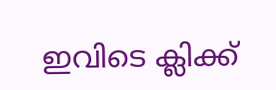ഇവിടെ ക്ലിക്ക്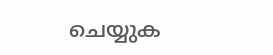ചെയ്യുക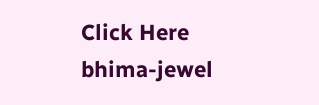Click Here
bhima-jewel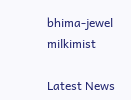bhima-jewel
milkimist

Latest News